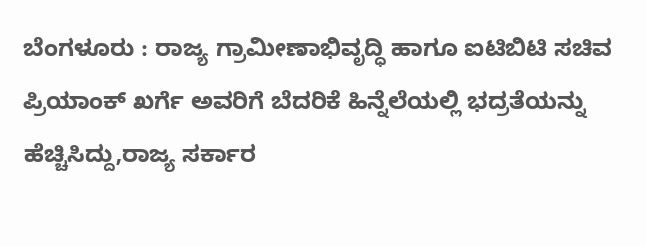ಬೆಂಗಳೂರು : ರಾಜ್ಯ ಗ್ರಾಮೀಣಾಭಿವೃದ್ಧಿ ಹಾಗೂ ಐಟಿಬಿಟಿ ಸಚಿವ ಪ್ರಿಯಾಂಕ್ ಖರ್ಗೆ ಅವರಿಗೆ ಬೆದರಿಕೆ ಹಿನ್ನೆಲೆಯಲ್ಲಿ ಭದ್ರತೆಯನ್ನು ಹೆಚ್ಚಿಸಿದ್ದು,ರಾಜ್ಯ ಸರ್ಕಾರ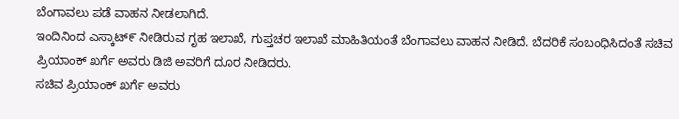ಬೆಂಗಾವಲು ಪಡೆ ವಾಹನ ನೀಡಲಾಗಿದೆ.
ಇಂದಿನಿಂದ ಎಸ್ಕಾಟ್೯ ನೀಡಿರುವ ಗೃಹ ಇಲಾಖೆ, ಗುಪ್ತಚರ ಇಲಾಖೆ ಮಾಹಿತಿಯಂತೆ ಬೆಂಗಾವಲು ವಾಹನ ನೀಡಿದೆ. ಬೆದರಿಕೆ ಸಂಬಂಧಿಸಿದಂತೆ ಸಚಿವ ಪ್ರಿಯಾಂಕ್ ಖರ್ಗೆ ಅವರು ಡಿಜಿ ಅವರಿಗೆ ದೂರ ನೀಡಿದರು.
ಸಚಿವ ಪ್ರಿಯಾಂಕ್ ಖರ್ಗೆ ಅವರು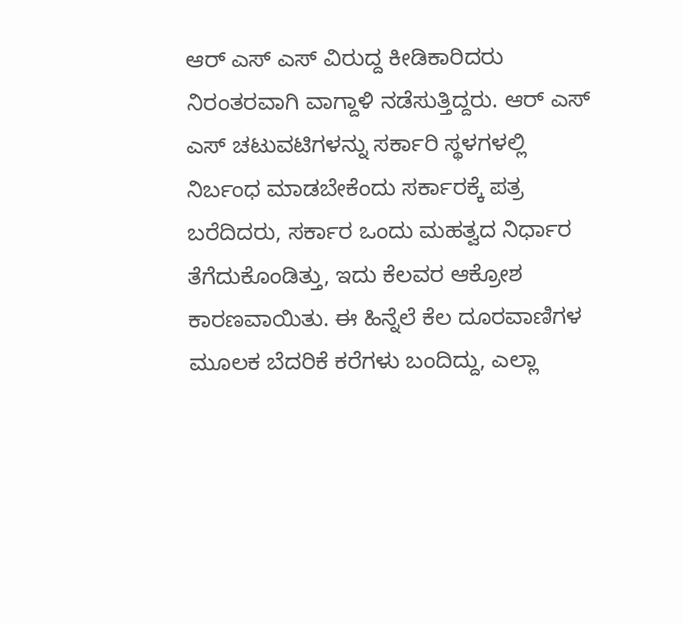ಆರ್ ಎಸ್ ಎಸ್ ವಿರುದ್ದ ಕೀಡಿಕಾರಿದರು ನಿರಂತರವಾಗಿ ವಾಗ್ದಾಳಿ ನಡೆಸುತ್ತಿದ್ದರು. ಆರ್ ಎಸ್ ಎಸ್ ಚಟುವಟಿಗಳನ್ನು ಸರ್ಕಾರಿ ಸ್ಥಳಗಳಲ್ಲಿ ನಿರ್ಬಂಧ ಮಾಡಬೇಕೆಂದು ಸರ್ಕಾರಕ್ಕೆ ಪತ್ರ ಬರೆದಿದರು, ಸರ್ಕಾರ ಒಂದು ಮಹತ್ವದ ನಿರ್ಧಾರ ತೆಗೆದುಕೊಂಡಿತ್ತು, ಇದು ಕೆಲವರ ಆಕ್ರೋಶ ಕಾರಣವಾಯಿತು. ಈ ಹಿನ್ನೆಲೆ ಕೆಲ ದೂರವಾಣಿಗಳ ಮೂಲಕ ಬೆದರಿಕೆ ಕರೆಗಳು ಬಂದಿದ್ದು, ಎಲ್ಲಾ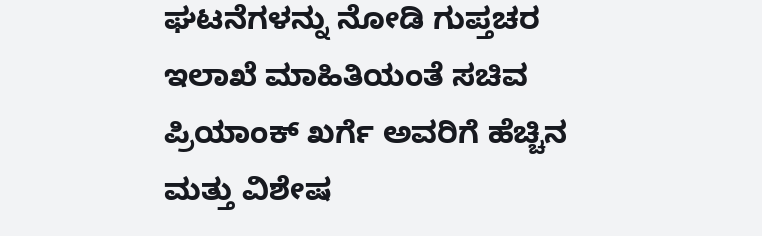ಘಟನೆಗಳನ್ನು ನೋಡಿ ಗುಪ್ತಚರ ಇಲಾಖೆ ಮಾಹಿತಿಯಂತೆ ಸಚಿವ ಪ್ರಿಯಾಂಕ್ ಖರ್ಗೆ ಅವರಿಗೆ ಹೆಚ್ಚಿನ ಮತ್ತು ವಿಶೇಷ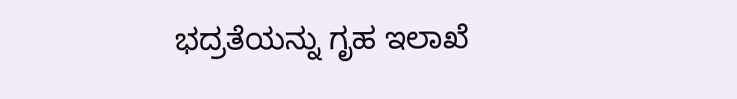ಭದ್ರತೆಯನ್ನು ಗೃಹ ಇಲಾಖೆ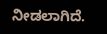ನೀಡಲಾಗಿದೆ.